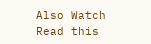Also Watch
Read this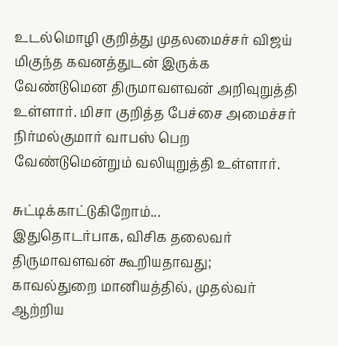உடல்மொழி குறித்து முதலமைச்சர் விஜய் மிகுந்த கவனத்துடன் இருக்க வேண்டுமென திருமாவளவன் அறிவுறுத்தி உள்ளார். மிசா குறித்த பேச்சை அமைச்சர் நிர்மல்குமார் வாபஸ் பெற வேண்டுமென்றும் வலியுறுத்தி உள்ளார்.

சுட்டிக்காட்டுகிறோம்...
இதுதொடர்பாக, விசிக தலைவர் திருமாவளவன் கூறியதாவது;
காவல்துறை மானியத்தில், முதல்வர் ஆற்றிய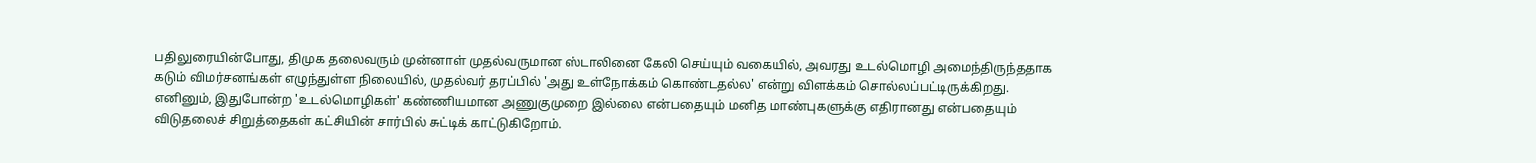பதிலுரையின்போது, திமுக தலைவரும் முன்னாள் முதல்வருமான ஸ்டாலினை கேலி செய்யும் வகையில், அவரது உடல்மொழி அமைந்திருந்ததாக கடும் விமர்சனங்கள் எழுந்துள்ள நிலையில், முதல்வர் தரப்பில் 'அது உள்நோக்கம் கொண்டதல்ல' என்று விளக்கம் சொல்லப்பட்டிருக்கிறது. எனினும், இதுபோன்ற 'உடல்மொழிகள்' கண்ணியமான அணுகுமுறை இல்லை என்பதையும் மனித மாண்புகளுக்கு எதிரானது என்பதையும் விடுதலைச் சிறுத்தைகள் கட்சியின் சார்பில் சுட்டிக் காட்டுகிறோம்.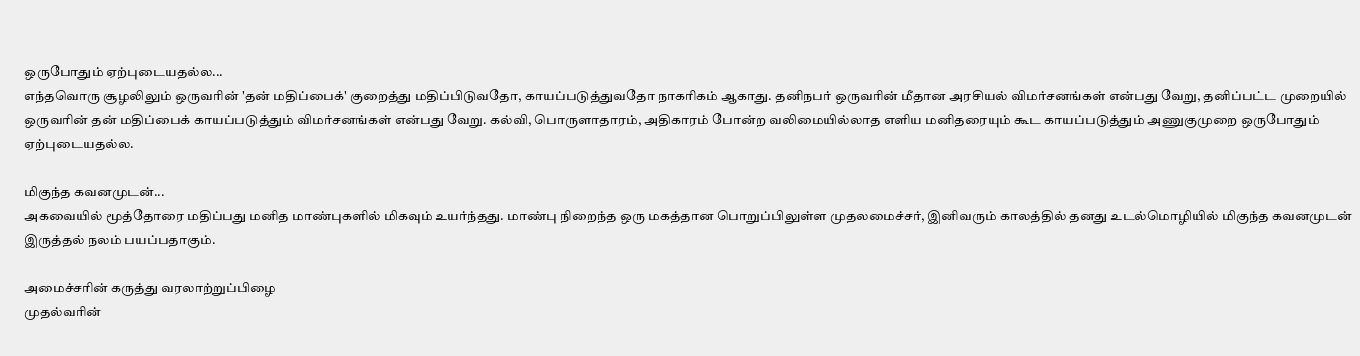ஒருபோதும் ஏற்புடையதல்ல...
எந்தவொரு சூழலிலும் ஒருவரின் 'தன் மதிப்பைக்' குறைத்து மதிப்பிடுவதோ, காயப்படுத்துவதோ நாகரிகம் ஆகாது. தனிநபர் ஒருவரின் மீதான அரசியல் விமர்சனங்கள் என்பது வேறு, தனிப்பட்ட முறையில் ஒருவரின் தன் மதிப்பைக் காயப்படுத்தும் விமர்சனங்கள் என்பது வேறு. கல்வி, பொருளாதாரம், அதிகாரம் போன்ற வலிமையில்லாத எளிய மனிதரையும் கூட காயப்படுத்தும் அணுகுமுறை ஒருபோதும் ஏற்புடையதல்ல.

மிகுந்த கவனமுடன்...
அகவையில் மூத்தோரை மதிப்பது மனித மாண்புகளில் மிகவும் உயர்ந்தது. மாண்பு நிறைந்த ஒரு மகத்தான பொறுப்பிலுள்ள முதலமைச்சர், இனிவரும் காலத்தில் தனது உடல்மொழியில் மிகுந்த கவனமுடன் இருத்தல் நலம் பயப்பதாகும்.

அமைச்சரின் கருத்து வரலாற்றுப்பிழை
முதல்வரின்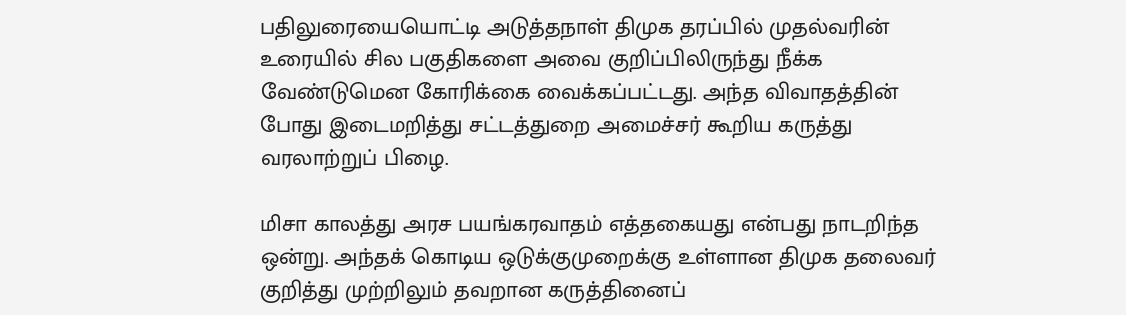பதிலுரையையொட்டி அடுத்தநாள் திமுக தரப்பில் முதல்வரின் உரையில் சில பகுதிகளை அவை குறிப்பிலிருந்து நீக்க வேண்டுமென கோரிக்கை வைக்கப்பட்டது. அந்த விவாதத்தின் போது இடைமறித்து சட்டத்துறை அமைச்சர் கூறிய கருத்து வரலாற்றுப் பிழை.

மிசா காலத்து அரச பயங்கரவாதம் எத்தகையது என்பது நாடறிந்த ஒன்று. அந்தக் கொடிய ஒடுக்குமுறைக்கு உள்ளான திமுக தலைவர் குறித்து முற்றிலும் தவறான கருத்தினைப்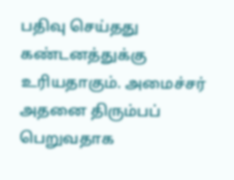பதிவு செய்தது கண்டனத்துக்கு உரியதாகும். அமைச்சர் அதனை திரும்பப் பெறுவதாக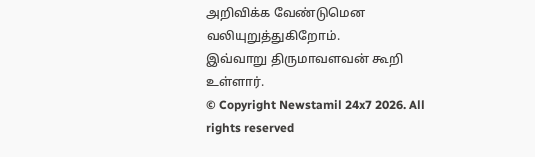அறிவிக்க வேண்டுமென வலியுறுத்துகிறோம்.
இவ்வாறு திருமாவளவன் கூறி உள்ளார்.
© Copyright Newstamil 24x7 2026. All rights reserved